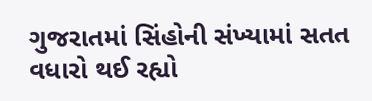ગુજરાતમાં સિંહોની સંખ્યામાં સતત વધારો થઈ રહ્યો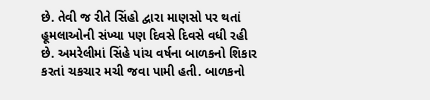છે. તેવી જ રીતે સિંહો દ્વારા માણસો પર થતાં હૂમલાઓની સંખ્યા પણ દિવસે દિવસે વધી રહી છે. અમરેલીમાં સિંહે પાંચ વર્ષના બાળકનો શિકાર કરતાં ચકચાર મચી જવા પામી હતી. બાળકનો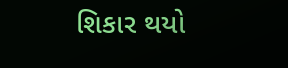શિકાર થયો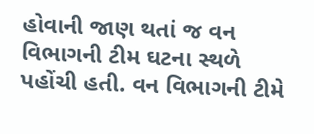હોવાની જાણ થતાં જ વન વિભાગની ટીમ ઘટના સ્થળે પહોંચી હતી. વન વિભાગની ટીમે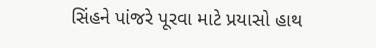સિંહને પાંજરે પૂરવા માટે પ્રયાસો હાથ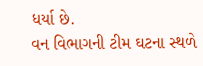ધર્યા છે.
વન વિભાગની ટીમ ઘટના સ્થળે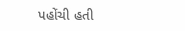પહોંચી હતી